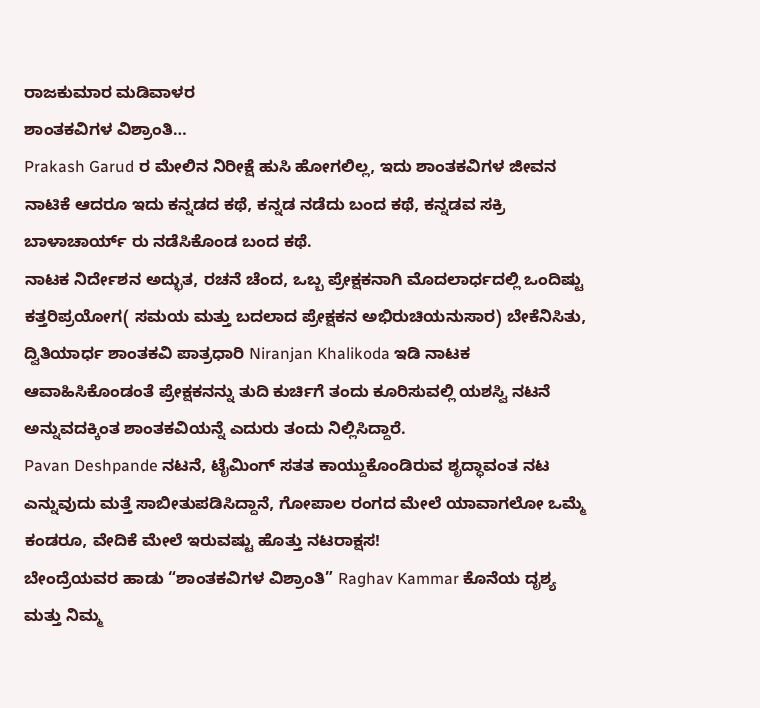ರಾಜಕುಮಾರ ಮಡಿವಾಳರ
ಶಾಂತಕವಿಗಳ ವಿಶ್ರಾಂತಿ…
Prakash Garud ರ ಮೇಲಿನ ನಿರೀಕ್ಷೆ ಹುಸಿ ಹೋಗಲಿಲ್ಲ, ಇದು ಶಾಂತಕವಿಗಳ ಜೀವನ ನಾಟಿಕೆ ಆದರೂ ಇದು ಕನ್ನಡದ ಕಥೆ, ಕನ್ನಡ ನಡೆದು ಬಂದ ಕಥೆ, ಕನ್ನಡವ ಸಕ್ರಿ ಬಾಳಾಚಾರ್ಯ್ ರು ನಡೆಸಿಕೊಂಡ ಬಂದ ಕಥೆ.
ನಾಟಕ ನಿರ್ದೇಶನ ಅದ್ಭುತ, ರಚನೆ ಚೆಂದ, ಒಬ್ಬ ಪ್ರೇಕ್ಷಕನಾಗಿ ಮೊದಲಾರ್ಧದಲ್ಲಿ ಒಂದಿಷ್ಟು ಕತ್ತರಿಪ್ರಯೋಗ( ಸಮಯ ಮತ್ತು ಬದಲಾದ ಪ್ರೇಕ್ಷಕನ ಅಭಿರುಚಿಯನುಸಾರ) ಬೇಕೆನಿಸಿತು, ದ್ವಿತಿಯಾರ್ಧ ಶಾಂತಕವಿ ಪಾತ್ರಧಾರಿ Niranjan Khalikoda ಇಡಿ ನಾಟಕ ಆವಾಹಿಸಿಕೊಂಡಂತೆ ಪ್ರೇಕ್ಷಕನನ್ನು ತುದಿ ಕುರ್ಚಿಗೆ ತಂದು ಕೂರಿಸುವಲ್ಲಿ ಯಶಸ್ವಿ ನಟನೆ ಅನ್ನುವದಕ್ಕಿಂತ ಶಾಂತಕವಿಯನ್ನೆ ಎದುರು ತಂದು ನಿಲ್ಲಿಸಿದ್ದಾರೆ.
Pavan Deshpande ನಟನೆ, ಟೈಮಿಂಗ್ ಸತತ ಕಾಯ್ದುಕೊಂಡಿರುವ ಶೃದ್ಧಾವಂತ ನಟ ಎನ್ನುವುದು ಮತ್ತೆ ಸಾಬೀತುಪಡಿಸಿದ್ದಾನೆ, ಗೋಪಾಲ ರಂಗದ ಮೇಲೆ ಯಾವಾಗಲೋ ಒಮ್ಮೆ ಕಂಡರೂ, ವೇದಿಕೆ ಮೇಲೆ ಇರುವಷ್ಟು ಹೊತ್ತು ನಟರಾಕ್ಷಸ!
ಬೇಂದ್ರೆಯವರ ಹಾಡು “ಶಾಂತಕವಿಗಳ ವಿಶ್ರಾಂತಿ” Raghav Kammar ಕೊನೆಯ ದೃಶ್ಯ ಮತ್ತು ನಿಮ್ಮ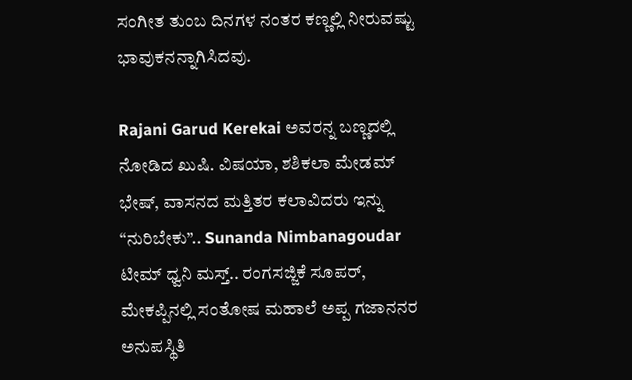ಸಂಗೀತ ತುಂಬ ದಿನಗಳ ನಂತರ ಕಣ್ಣಲ್ಲಿ ನೀರುವಷ್ಟು ಭಾವುಕನನ್ನಾಗಿಸಿದವು.

Rajani Garud Kerekai ಅವರನ್ನ ಬಣ್ಣದಲ್ಲಿ ನೋಡಿದ ಖುಷಿ. ವಿಷಯಾ, ಶಶಿಕಲಾ ಮೇಡಮ್ ಭೇಷ್, ವಾಸನದ ಮತ್ತಿತರ ಕಲಾವಿದರು ಇನ್ನು “ನುರಿಬೇಕು”.. Sunanda Nimbanagoudar ಟೀಮ್ ಧ್ವನಿ ಮಸ್ತ್.. ರಂಗಸಜ್ಜಿಕೆ ಸೂಪರ್, ಮೇಕಪ್ಪಿನಲ್ಲಿ ಸಂತೋಷ ಮಹಾಲೆ ಅಪ್ಪ ಗಜಾನನರ ಅನುಪಸ್ಥಿತಿ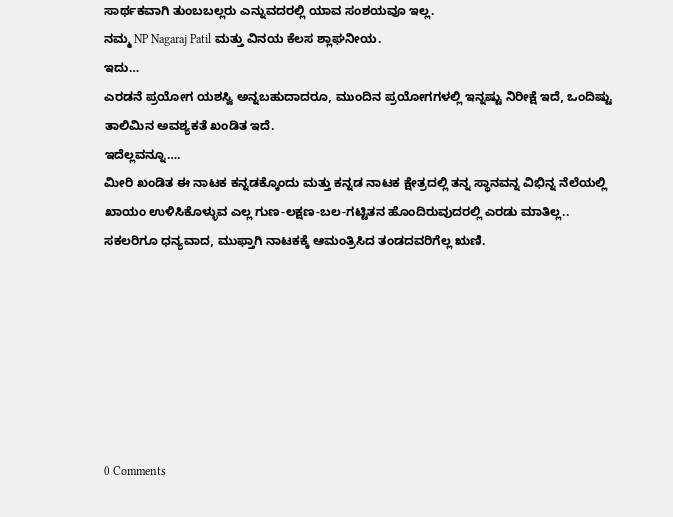ಸಾರ್ಥಕವಾಗಿ ತುಂಬಬಲ್ಲರು ಎನ್ನುವದರಲ್ಲಿ ಯಾವ ಸಂಶಯವೂ ಇಲ್ಲ.
ನಮ್ಮ NP Nagaraj Patil ಮತ್ತು ವಿನಯ ಕೆಲಸ ಶ್ಲಾಘನೀಯ.
ಇದು…
ಎರಡನೆ ಪ್ರಯೋಗ ಯಶಸ್ವಿ ಅನ್ನಬಹುದಾದರೂ, ಮುಂದಿನ ಪ್ರಯೋಗಗಳಲ್ಲಿ ಇನ್ನಷ್ಟು ನಿರೀಕ್ಷೆ ಇದೆ, ಒಂದಿಷ್ಟು ತಾಲಿಮಿನ ಅವಶ್ಯಕತೆ ಖಂಡಿತ ಇದೆ.
ಇದೆಲ್ಲವನ್ನೂ….
ಮೀರಿ ಖಂಡಿತ ಈ ನಾಟಕ ಕನ್ನಡಕ್ಕೊಂದು ಮತ್ತು ಕನ್ನಡ ನಾಟಕ ಕ್ಷೇತ್ರದಲ್ಲಿ ತನ್ನ ಸ್ಥಾನವನ್ನ ವಿಭಿನ್ನ ನೆಲೆಯಲ್ಲಿ ಖಾಯಂ ಉಳಿಸಿಕೊಳ್ಳುವ ಎಲ್ಲ ಗುಣ-ಲಕ್ಷಣ-ಬಲ-ಗಟ್ಟಿತನ ಹೊಂದಿರುವುದರಲ್ಲಿ ಎರಡು ಮಾತಿಲ್ಲ..
ಸಕಲರಿಗೂ ಧನ್ಯವಾದ, ಮುಫ್ತಾಗಿ ನಾಟಕಕ್ಕೆ ಆಮಂತ್ರಿಸಿದ ತಂಡದವರಿಗೆಲ್ಲ ಋಣಿ.







0 Comments